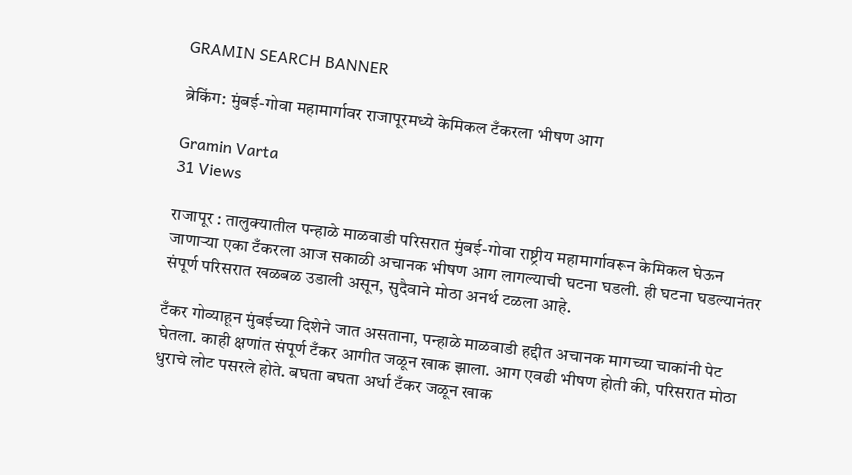GRAMIN SEARCH BANNER

ब्रेकिंग: मुंबई-गोवा महामार्गावर राजापूरमध्ये केमिकल टँकरला भीषण आग

Gramin Varta
31 Views

राजापूर : तालुक्यातील पन्हाळे माळवाडी परिसरात मुंबई-गोवा राष्ट्रीय महामार्गावरून केमिकल घेऊन जाणाऱ्या एका टँकरला आज सकाळी अचानक भीषण आग लागल्याची घटना घडली. ही घटना घडल्यानंतर संपूर्ण परिसरात खळबळ उडाली असून, सुदैवाने मोठा अनर्थ टळला आहे.

टँकर गोव्याहून मुंबईच्या दिशेने जात असताना, पन्हाळे माळवाडी हद्दीत अचानक मागच्या चाकांनी पेट घेतला. काही क्षणांत संपूर्ण टँकर आगीत जळून खाक झाला. आग एवढी भीषण होती की, परिसरात मोठा धुराचे लोट पसरले होते. बघता बघता अर्धा टँकर जळून खाक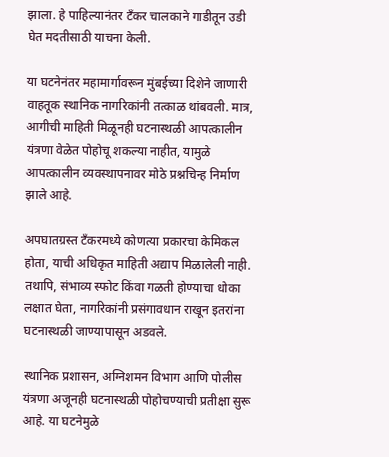झाला. हे पाहिल्यानंतर टँकर चालकाने गाडीतून उडी घेत मदतीसाठी याचना केली.

या घटनेनंतर महामार्गावरून मुंबईच्या दिशेने जाणारी वाहतूक स्थानिक नागरिकांनी तत्काळ थांबवली. मात्र, आगीची माहिती मिळूनही घटनास्थळी आपत्कालीन यंत्रणा वेळेत पोहोचू शकल्या नाहीत, यामुळे आपत्कालीन व्यवस्थापनावर मोठे प्रश्नचिन्ह निर्माण झाले आहे.

अपघातग्रस्त टँकरमध्ये कोणत्या प्रकारचा केमिकल होता, याची अधिकृत माहिती अद्याप मिळालेली नाही. तथापि, संभाव्य स्फोट किंवा गळती होण्याचा धोका लक्षात घेता, नागरिकांनी प्रसंगावधान राखून इतरांना घटनास्थळी जाण्यापासून अडवले.

स्थानिक प्रशासन, अग्निशमन विभाग आणि पोलीस यंत्रणा अजूनही घटनास्थळी पोहोचण्याची प्रतीक्षा सुरू आहे. या घटनेमुळे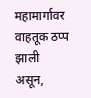महामार्गावर वाहतूक ठप्प झाली असून,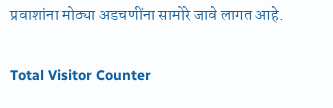प्रवाशांना मोठ्या अडचणींना सामोरे जावे लागत आहे.

Total Visitor Counter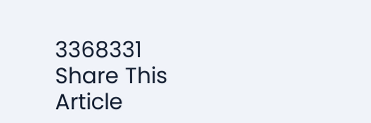3368331
Share This Article